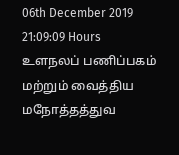06th December 2019 21:09:09 Hours
உளநலப் பணிப்பகம் மற்றும் வைத்திய மநோத்தத்துவ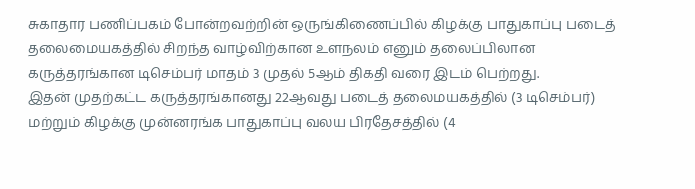சுகாதார பணிப்பகம் போன்றவற்றின் ஒருங்கிணைப்பில் கிழக்கு பாதுகாப்பு படைத் தலைமையகத்தில் சிறந்த வாழ்விற்கான உளநலம் எனும் தலைப்பிலான கருத்தரங்கான டிசெம்பர் மாதம் 3 முதல் 5ஆம் திகதி வரை இடம் பெற்றது.
இதன் முதற்கட்ட கருத்தரங்கானது 22ஆவது படைத் தலைமயகத்தில் (3 டிசெம்பர்) மற்றும் கிழக்கு முன்னரங்க பாதுகாப்பு வலய பிரதேசத்தில் (4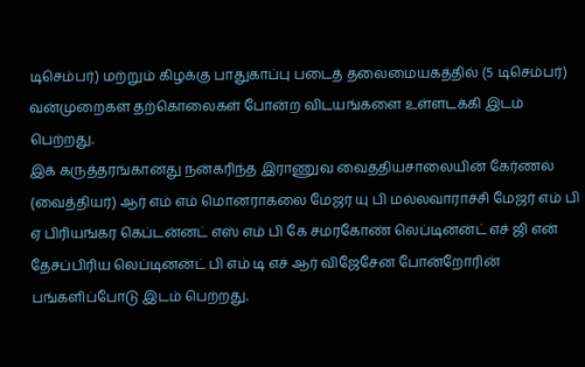டிசெம்பர்) மற்றும் கிழக்கு பாதுகாப்பு படைத் தலைமையகத்தில் (5 டிசெம்பர்) வன்முறைகள் தற்கொலைகள் போன்ற விடயங்களை உள்ளடக்கி இடம் பெற்றது.
இக் கருத்தரங்கானது நன்கரிந்த இராணுவ வைததியசாலையின் கேர்ணல் (வைத்தியர்) ஆர் எம் எம் மொனராகலை மேஜர் யு பி மல்லவாராச்சி மேஜர் எம் பி ஏ பிரியங்கர கெப்டன்னட் எஸ் எம் பி கே சமரகோண் லெப்டினன்ட் எச் ஜி என் தேசப்பிரிய லெப்டினன்ட் பி எம் டி எச் ஆர் விஜேசேன போன்றோரின் பங்களிப்போடு இடம் பெற்றது.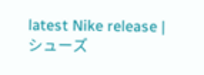latest Nike release | シューズ